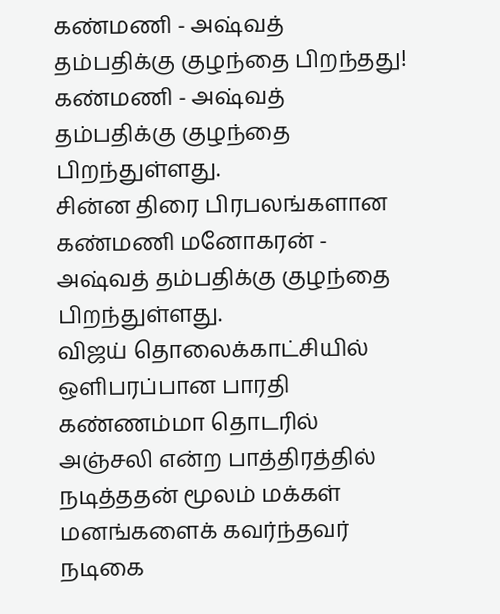கண்மணி - அஷ்வத் தம்பதிக்கு குழந்தை பிறந்தது!
கண்மணி - அஷ்வத் தம்பதிக்கு குழந்தை பிறந்துள்ளது.
சின்ன திரை பிரபலங்களான கண்மணி மனோகரன் - அஷ்வத் தம்பதிக்கு குழந்தை பிறந்துள்ளது.
விஜய் தொலைக்காட்சியில் ஒளிபரப்பான பாரதி கண்ணம்மா தொடரில் அஞ்சலி என்ற பாத்திரத்தில் நடித்ததன் மூலம் மக்கள் மனங்களைக் கவர்ந்தவர் நடிகை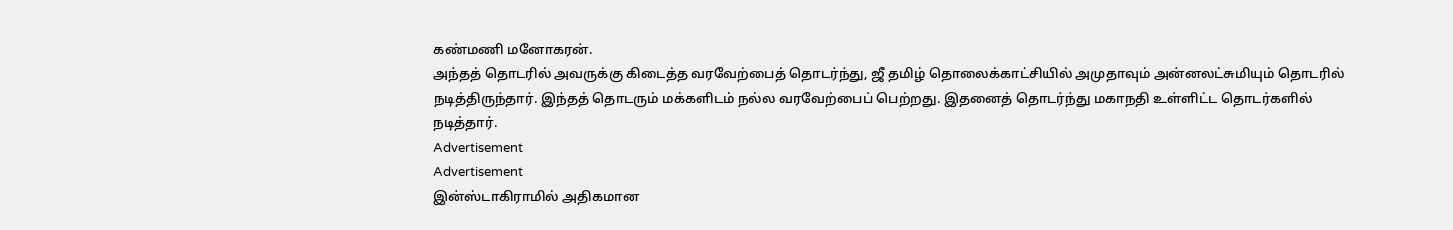கண்மணி மனோகரன்.
அந்தத் தொடரில் அவருக்கு கிடைத்த வரவேற்பைத் தொடர்ந்து, ஜீ தமிழ் தொலைக்காட்சியில் அமுதாவும் அன்னலட்சுமியும் தொடரில் நடித்திருந்தார். இந்தத் தொடரும் மக்களிடம் நல்ல வரவேற்பைப் பெற்றது. இதனைத் தொடர்ந்து மகாநதி உள்ளிட்ட தொடர்களில் நடித்தார்.
Advertisement
Advertisement
இன்ஸ்டாகிராமில் அதிகமான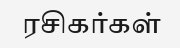ரசிகர்கள்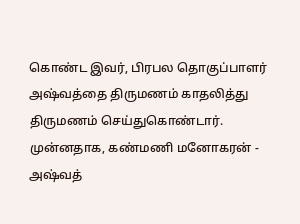கொண்ட இவர், பிரபல தொகுப்பாளர் அஷ்வத்தை திருமணம் காதலித்து திருமணம் செய்துகொண்டார்.
முன்னதாக, கண்மணி மனோகரன் - அஷ்வத்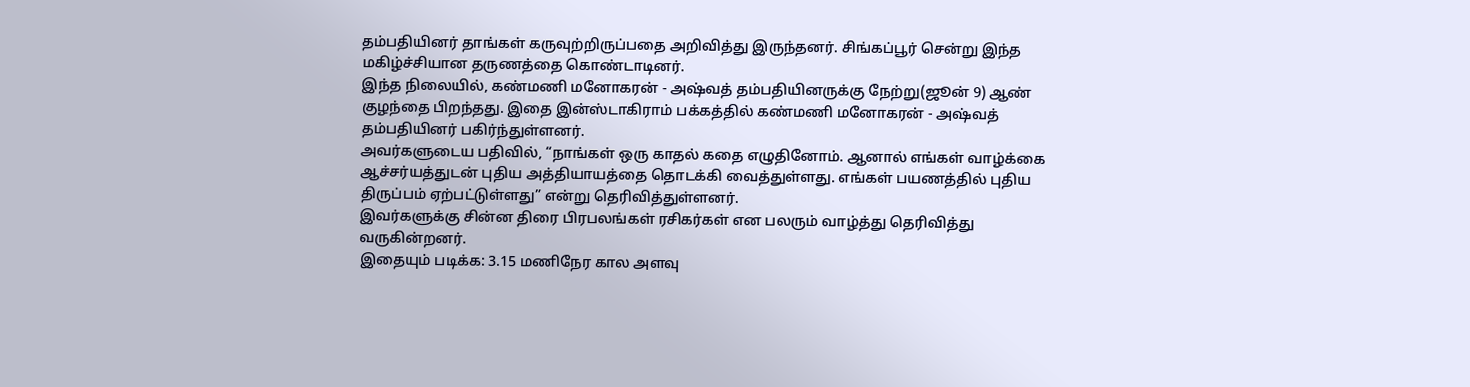தம்பதியினர் தாங்கள் கருவுற்றிருப்பதை அறிவித்து இருந்தனர். சிங்கப்பூர் சென்று இந்த மகிழ்ச்சியான தருணத்தை கொண்டாடினர்.
இந்த நிலையில், கண்மணி மனோகரன் - அஷ்வத் தம்பதியினருக்கு நேற்று(ஜூன் 9) ஆண் குழந்தை பிறந்தது. இதை இன்ஸ்டாகிராம் பக்கத்தில் கண்மணி மனோகரன் - அஷ்வத் தம்பதியினர் பகிர்ந்துள்ளனர்.
அவர்களுடைய பதிவில், “நாங்கள் ஒரு காதல் கதை எழுதினோம். ஆனால் எங்கள் வாழ்க்கை ஆச்சர்யத்துடன் புதிய அத்தியாயத்தை தொடக்கி வைத்துள்ளது. எங்கள் பயணத்தில் புதிய திருப்பம் ஏற்பட்டுள்ளது” என்று தெரிவித்துள்ளனர்.
இவர்களுக்கு சின்ன திரை பிரபலங்கள் ரசிகர்கள் என பலரும் வாழ்த்து தெரிவித்து வருகின்றனர்.
இதையும் படிக்க: 3.15 மணிநேர கால அளவு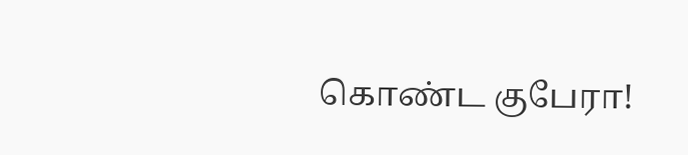கொண்ட குபேரா!